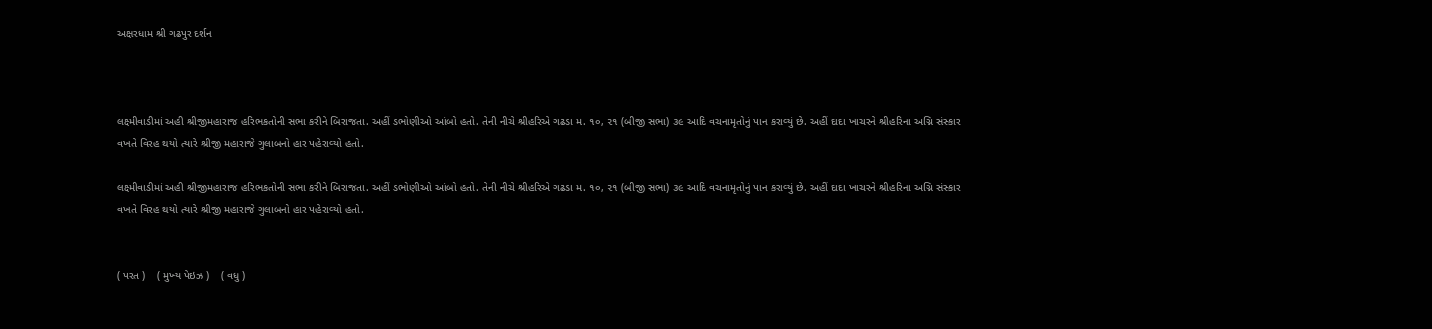અક્ષરધામ શ્રી ગઢપુર દર્શન



લક્ષ્‍મીવાડીમાં અહી શ્રીજીમહારાજ હરિભકતોની સભા કરીને બિરાજતા. અહીં ડભોણીઓ આંબો હતો. તેની નીચે શ્રીહરિએ ગઢડા મ. ૧૦, ૨૧ (બીજી સભા) ૩૯ આદિ વચનામૃતોનું પાન કરાવ્‍યું છે. અહીં દાદા ખાચરને શ્રીહરિના અગ્નિ સંસ્‍કાર વખતે વિરહ થયો ત્‍યારે શ્રીજી મહારાજે ગુલાબનો હાર પહેરાવ્‍યો હતો.

લક્ષ્‍મીવાડીમાં અહી શ્રીજીમહારાજ હરિભકતોની સભા કરીને બિરાજતા. અહીં ડભોણીઓ આંબો હતો. તેની નીચે શ્રીહરિએ ગઢડા મ. ૧૦, ૨૧ (બીજી સભા) ૩૯ આદિ વચનામૃતોનું પાન કરાવ્‍યું છે. અહીં દાદા ખાચરને શ્રીહરિના અગ્નિ સંસ્‍કાર વખતે વિરહ થયો ત્‍યારે શ્રીજી મહારાજે ગુલાબનો હાર પહેરાવ્‍યો હતો.


( પરત )    ( મુખ્‍ય પેઇઝ )    ( વધુ )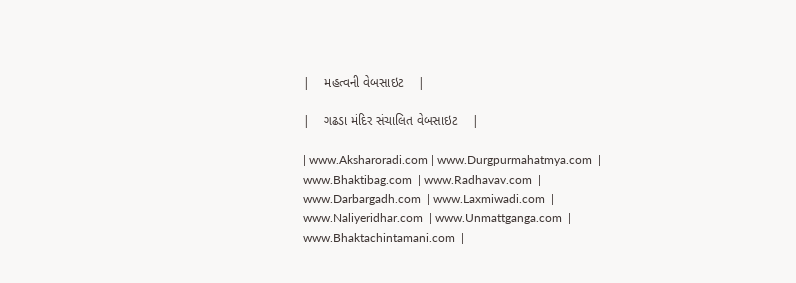|    મહત્‍વની વેબસાઇટ    |

|    ગઢડા મંદિર સંચાલિત વેબસાઇટ    |

| www.Aksharoradi.com | www.Durgpurmahatmya.com  | www.Bhaktibag.com  | www.Radhavav.com  |
www.Darbargadh.com  | www.Laxmiwadi.com  | www.Naliyeridhar.com  | www.Unmattganga.com  |
www.Bhaktachintamani.com  |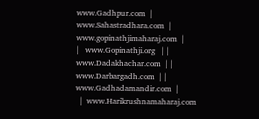www.Gadhpur.com  | www.Sahastradhara.com  | www.gopinathjimaharaj.com  |
|   www.Gopinathji.org   | |  www.Dadakhachar.com  | |  www.Darbargadh.com  | |  www.Gadhadamandir.com  |
  |  www.Harikrushnamaharaj.com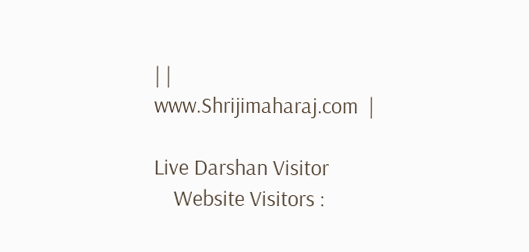| |  www.Shrijimaharaj.com  |

Live Darshan Visitor
    Website Visitors :